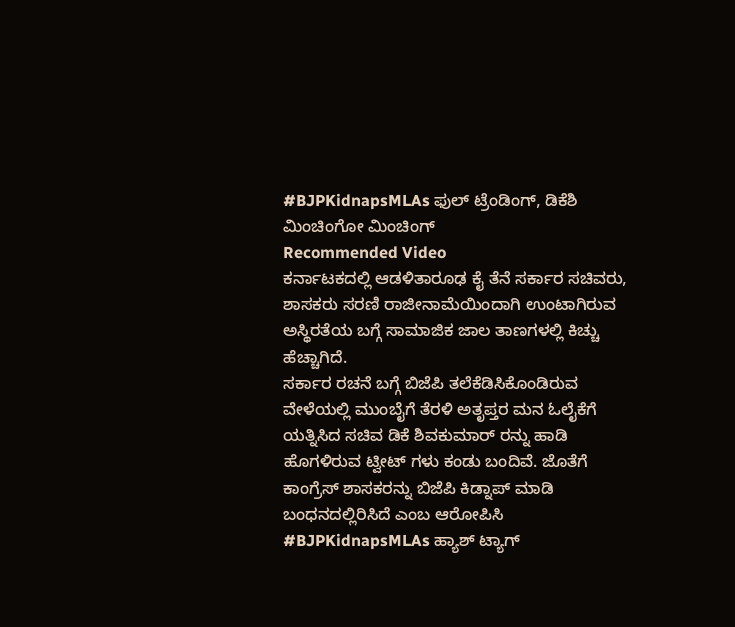#BJPKidnapsMLAs ಫುಲ್ ಟ್ರೆಂಡಿಂಗ್, ಡಿಕೆಶಿ ಮಿಂಚಿಂಗೋ ಮಿಂಚಿಂಗ್
Recommended Video
ಕರ್ನಾಟಕದಲ್ಲಿ ಆಡಳಿತಾರೂಢ ಕೈ ತೆನೆ ಸರ್ಕಾರ ಸಚಿವರು, ಶಾಸಕರು ಸರಣಿ ರಾಜೀನಾಮೆಯಿಂದಾಗಿ ಉಂಟಾಗಿರುವ ಅಸ್ಥಿರತೆಯ ಬಗ್ಗೆ ಸಾಮಾಜಿಕ ಜಾಲ ತಾಣಗಳಲ್ಲಿ ಕಿಚ್ಚು ಹೆಚ್ಚಾಗಿದೆ.
ಸರ್ಕಾರ ರಚನೆ ಬಗ್ಗೆ ಬಿಜೆಪಿ ತಲೆಕೆಡಿಸಿಕೊಂಡಿರುವ ವೇಳೆಯಲ್ಲಿ ಮುಂಬೈಗೆ ತೆರಳಿ ಅತೃಪ್ತರ ಮನ ಓಲೈಕೆಗೆ ಯತ್ನಿಸಿದ ಸಚಿವ ಡಿಕೆ ಶಿವಕುಮಾರ್ ರನ್ನು ಹಾಡಿ ಹೊಗಳಿರುವ ಟ್ವೀಟ್ ಗಳು ಕಂಡು ಬಂದಿವೆ. ಜೊತೆಗೆ ಕಾಂಗ್ರೆಸ್ ಶಾಸಕರನ್ನು ಬಿಜೆಪಿ ಕಿಡ್ನಾಪ್ ಮಾಡಿ ಬಂಧನದಲ್ಲಿರಿಸಿದೆ ಎಂಬ ಆರೋಪಿಸಿ #BJPKidnapsMLAs ಹ್ಯಾಶ್ ಟ್ಯಾಗ್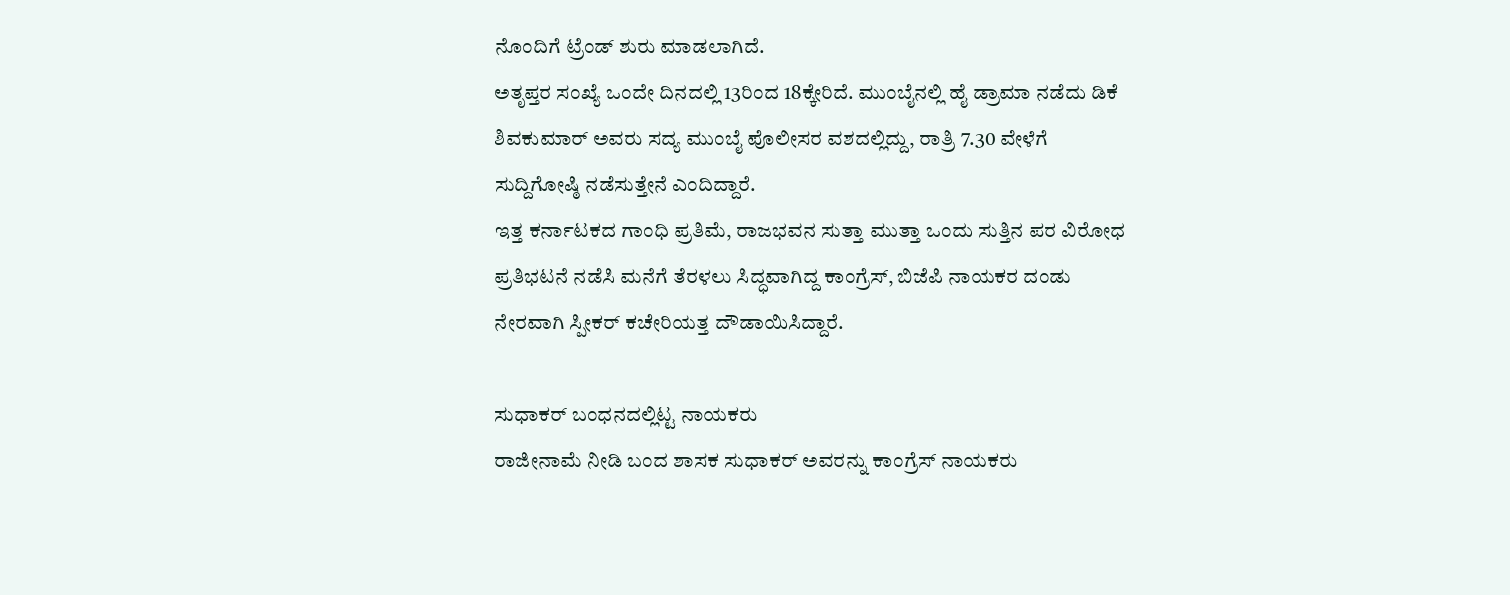ನೊಂದಿಗೆ ಟ್ರೆಂಡ್ ಶುರು ಮಾಡಲಾಗಿದೆ.
ಅತೃಪ್ತರ ಸಂಖ್ಯೆ ಒಂದೇ ದಿನದಲ್ಲಿ 13ರಿಂದ 18ಕ್ಕೇರಿದೆ. ಮುಂಬೈನಲ್ಲಿ ಹೈ ಡ್ರಾಮಾ ನಡೆದು ಡಿಕೆ ಶಿವಕುಮಾರ್ ಅವರು ಸದ್ಯ ಮುಂಬೈ ಪೊಲೀಸರ ವಶದಲ್ಲಿದ್ದು, ರಾತ್ರಿ 7.30 ವೇಳೆಗೆ ಸುದ್ದಿಗೋಷ್ಠಿ ನಡೆಸುತ್ತೇನೆ ಎಂದಿದ್ದಾರೆ.
ಇತ್ತ ಕರ್ನಾಟಕದ ಗಾಂಧಿ ಪ್ರತಿಮೆ, ರಾಜಭವನ ಸುತ್ತಾ ಮುತ್ತಾ ಒಂದು ಸುತ್ತಿನ ಪರ ವಿರೋಧ ಪ್ರತಿಭಟನೆ ನಡೆಸಿ ಮನೆಗೆ ತೆರಳಲು ಸಿದ್ಧವಾಗಿದ್ದ ಕಾಂಗ್ರೆಸ್, ಬಿಜೆಪಿ ನಾಯಕರ ದಂಡು ನೇರವಾಗಿ ಸ್ಪೀಕರ್ ಕಚೇರಿಯತ್ತ ದೌಡಾಯಿಸಿದ್ದಾರೆ.

ಸುಧಾಕರ್ ಬಂಧನದಲ್ಲಿಟ್ಟ ನಾಯಕರು
ರಾಜೀನಾಮೆ ನೀಡಿ ಬಂದ ಶಾಸಕ ಸುಧಾಕರ್ ಅವರನ್ನು ಕಾಂಗ್ರೆಸ್ ನಾಯಕರು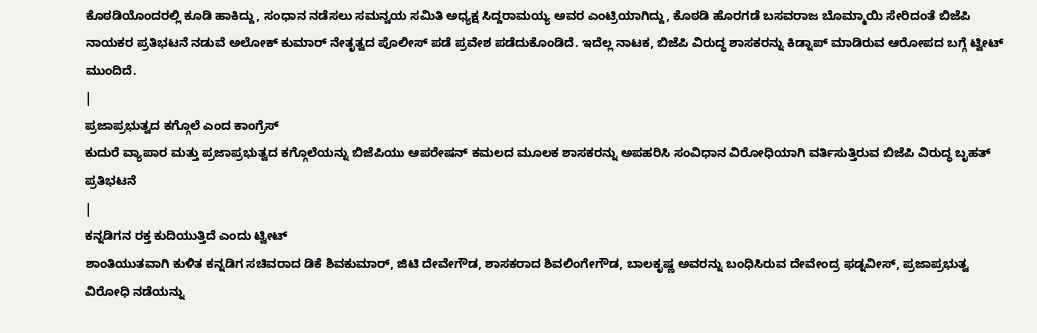ಕೊಠಡಿಯೊಂದರಲ್ಲಿ ಕೂಡಿ ಹಾಕಿದ್ದು, ಸಂಧಾನ ನಡೆಸಲು ಸಮನ್ವಯ ಸಮಿತಿ ಅಧ್ಯಕ್ಷ ಸಿದ್ದರಾಮಯ್ಯ ಅವರ ಎಂಟ್ರಿಯಾಗಿದ್ದು, ಕೊಠಡಿ ಹೊರಗಡೆ ಬಸವರಾಜ ಬೊಮ್ಮಾಯಿ ಸೇರಿದಂತೆ ಬಿಜೆಪಿ ನಾಯಕರ ಪ್ರತಿಭಟನೆ ನಡುವೆ ಅಲೋಕ್ ಕುಮಾರ್ ನೇತೃತ್ವದ ಪೊಲೀಸ್ ಪಡೆ ಪ್ರವೇಶ ಪಡೆದುಕೊಂಡಿದೆ. ಇದೆಲ್ಲ ನಾಟಕ, ಬಿಜೆಪಿ ವಿರುದ್ಧ ಶಾಸಕರನ್ನು ಕಿಡ್ನಾಪ್ ಮಾಡಿರುವ ಆರೋಪದ ಬಗ್ಗೆ ಟ್ವೀಟ್ ಮುಂದಿದೆ.
|
ಪ್ರಜಾಪ್ರಭುತ್ವದ ಕಗ್ಗೊಲೆ ಎಂದ ಕಾಂಗ್ರೆಸ್
ಕುದುರೆ ವ್ಯಾಪಾರ ಮತ್ತು ಪ್ರಜಾಪ್ರಭುತ್ವದ ಕಗ್ಗೊಲೆಯನ್ನು ಬಿಜೆಪಿಯು ಆಪರೇಷನ್ ಕಮಲದ ಮೂಲಕ ಶಾಸಕರನ್ನು ಅಪಹರಿಸಿ ಸಂವಿಧಾನ ವಿರೋಧಿಯಾಗಿ ವರ್ತಿಸುತ್ತಿರುವ ಬಿಜೆಪಿ ವಿರುದ್ಧ ಬೃಹತ್ ಪ್ರತಿಭಟನೆ
|
ಕನ್ನಡಿಗನ ರಕ್ತ ಕುದಿಯುತ್ತಿದೆ ಎಂದು ಟ್ವೀಟ್
ಶಾಂತಿಯುತವಾಗಿ ಕುಳಿತ ಕನ್ನಡಿಗ ಸಚಿವರಾದ ಡಿಕೆ ಶಿವಕುಮಾರ್, ಜಿಟಿ ದೇವೇಗೌಡ, ಶಾಸಕರಾದ ಶಿವಲಿಂಗೇಗೌಡ, ಬಾಲಕೃಷ್ಣ ಅವರನ್ನು ಬಂಧಿಸಿರುವ ದೇವೇಂದ್ರ ಫಡ್ನವೀಸ್, ಪ್ರಜಾಪ್ರಭುತ್ವ ವಿರೋಧಿ ನಡೆಯನ್ನು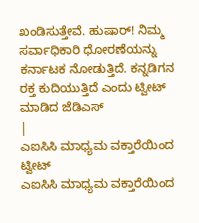ಖಂಡಿಸುತ್ತೇವೆ. ಹುಷಾರ್! ನಿಮ್ಮ ಸರ್ವಾಧಿಕಾರಿ ಧೋರಣೆಯನ್ನು ಕರ್ನಾಟಕ ನೋಡುತ್ತಿದೆ. ಕನ್ನಡಿಗನ ರಕ್ತ ಕುದಿಯುತ್ತಿದೆ ಎಂದು ಟ್ವೀಟ್ ಮಾಡಿದ ಜೆಡಿಎಸ್
|
ಎಐಸಿಸಿ ಮಾಧ್ಯಮ ವಕ್ತಾರೆಯಿಂದ ಟ್ವೀಟ್
ಎಐಸಿಸಿ ಮಾಧ್ಯಮ ವಕ್ತಾರೆಯಿಂದ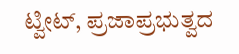ಟ್ವೀಟ್, ಪ್ರಜಾಪ್ರಭುತ್ವದ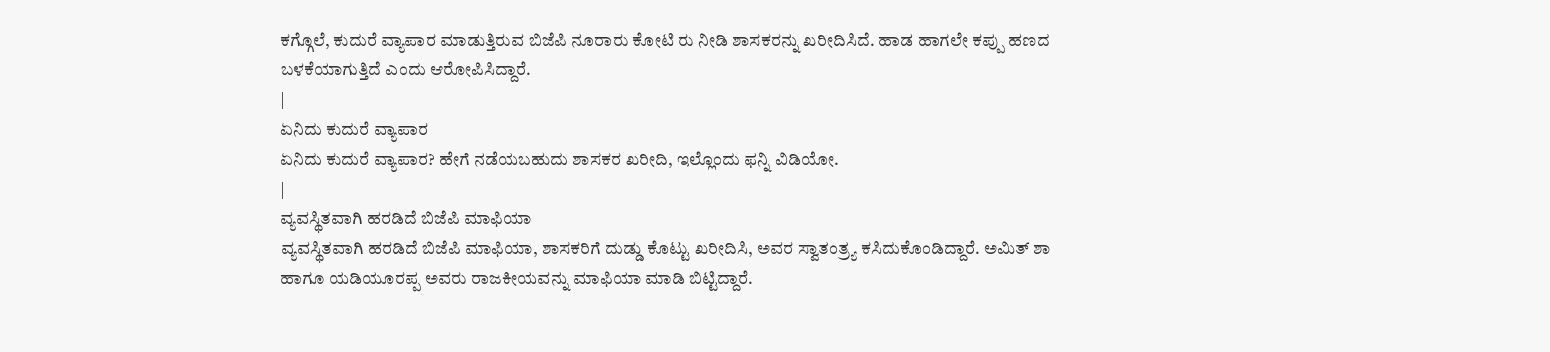ಕಗ್ಗೊಲೆ, ಕುದುರೆ ವ್ಯಾಪಾರ ಮಾಡುತ್ತಿರುವ ಬಿಜೆಪಿ ನೂರಾರು ಕೋಟಿ ರು ನೀಡಿ ಶಾಸಕರನ್ನು ಖರೀದಿಸಿದೆ. ಹಾಡ ಹಾಗಲೇ ಕಪ್ಪು ಹಣದ ಬಳಕೆಯಾಗುತ್ತಿದೆ ಎಂದು ಆರೋಪಿಸಿದ್ದಾರೆ.
|
ಏನಿದು ಕುದುರೆ ವ್ಯಾಪಾರ
ಏನಿದು ಕುದುರೆ ವ್ಯಾಪಾರ? ಹೇಗೆ ನಡೆಯಬಹುದು ಶಾಸಕರ ಖರೀದಿ, ಇಲ್ಲೊಂದು ಫನ್ನಿ ವಿಡಿಯೋ.
|
ವ್ಯವಸ್ಥಿತವಾಗಿ ಹರಡಿದೆ ಬಿಜೆಪಿ ಮಾಫಿಯಾ
ವ್ಯವಸ್ಥಿತವಾಗಿ ಹರಡಿದೆ ಬಿಜೆಪಿ ಮಾಫಿಯಾ, ಶಾಸಕರಿಗೆ ದುಡ್ಡು ಕೊಟ್ಟು ಖರೀದಿಸಿ, ಅವರ ಸ್ವಾತಂತ್ರ್ಯ ಕಸಿದುಕೊಂಡಿದ್ದಾರೆ. ಅಮಿತ್ ಶಾ ಹಾಗೂ ಯಡಿಯೂರಪ್ಪ ಅವರು ರಾಜಕೀಯವನ್ನು ಮಾಫಿಯಾ ಮಾಡಿ ಬಿಟ್ಟಿದ್ದಾರೆ.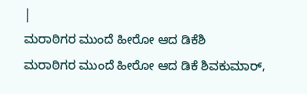|
ಮರಾಠಿಗರ ಮುಂದೆ ಹೀರೋ ಆದ ಡಿಕೆಶಿ
ಮರಾಠಿಗರ ಮುಂದೆ ಹೀರೋ ಆದ ಡಿಕೆ ಶಿವಕುಮಾರ್,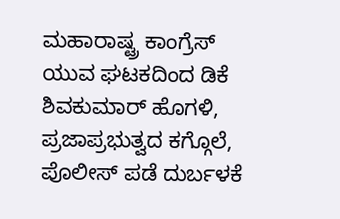ಮಹಾರಾಷ್ಟ್ರ ಕಾಂಗ್ರೆಸ್ ಯುವ ಘಟಕದಿಂದ ಡಿಕೆ ಶಿವಕುಮಾರ್ ಹೊಗಳಿ, ಪ್ರಜಾಪ್ರಭುತ್ವದ ಕಗ್ಗೊಲೆ, ಪೊಲೀಸ್ ಪಡೆ ದುರ್ಬಳಕೆ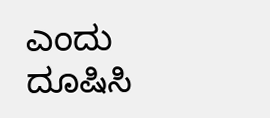ಎಂದು ದೂಷಿಸಿ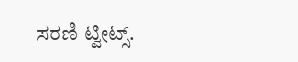ಸರಣಿ ಟ್ವೀಟ್ಸ್.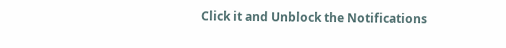Click it and Unblock the Notifications